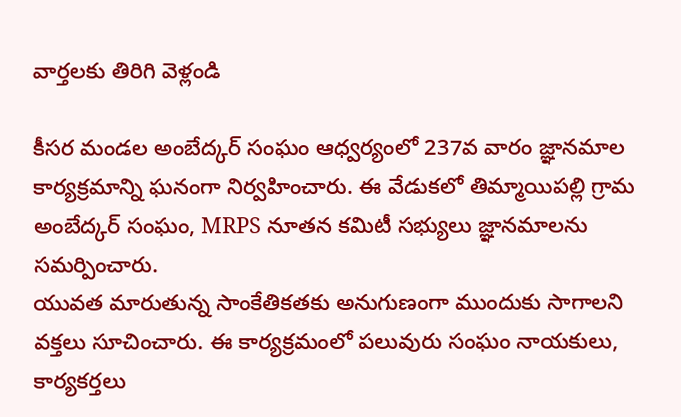వార్తలకు తిరిగి వెళ్లండి

కీసర మండల అంబేద్కర్ సంఘం ఆధ్వర్యంలో 237వ వారం జ్ఞానమాల కార్యక్రమాన్ని ఘనంగా నిర్వహించారు. ఈ వేడుకలో తిమ్మాయిపల్లి గ్రామ అంబేద్కర్ సంఘం, MRPS నూతన కమిటీ సభ్యులు జ్ఞానమాలను సమర్పించారు.
యువత మారుతున్న సాంకేతికతకు అనుగుణంగా ముందుకు సాగాలని వక్తలు సూచించారు. ఈ కార్యక్రమంలో పలువురు సంఘం నాయకులు, కార్యకర్తలు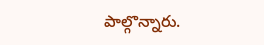పాల్గొన్నారు.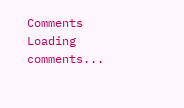Comments
Loading comments...